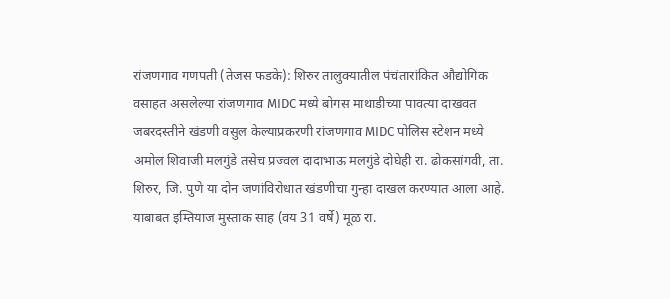रांजणगाव गणपती (तेजस फडके): शिरुर तालुक्यातील पंचंतारांकित औद्योगिक वसाहत असलेल्या रांजणगाव MIDC मध्ये बोगस माथाडीच्या पावत्या दाखवत जबरदस्तीने खंडणी वसुल केल्याप्रकरणी रांजणगाव MIDC पोलिस स्टेशन मध्ये अमोल शिवाजी मलगुंडे तसेच प्रज्वल दादाभाऊ मलगुंडे दोघेही रा. ढोकसांगवी, ता. शिरुर, जि. पुणे या दोन जणांविरोधात खंडणीचा गुन्हा दाखल करण्यात आला आहे. याबाबत इम्तियाज मुस्ताक साह (वय 31 वर्षे) मूळ रा.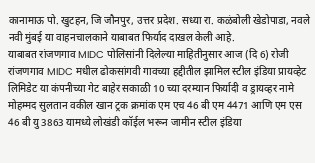कानामाऊ पो. खुटहन, जि जौनपुर, उत्तर प्रदेश. सध्या रा. कळंबोली खेडोपाडा, नवले नवी मुंबई या वाहनचालकाने याबाबत फिर्याद दाखल केली आहे.
याबाबत रांजणगाव MIDC पोलिसांनी दिलेल्या माहितीनुसार आज (दि 6) रोजी रांजणगाव MIDC मधील ढोकसांगवी गावच्या हद्दीतील झामिल स्टील इंडिया प्रायव्हेट लिमिडेट या कंपनीच्या गेट बाहेर सकाळी 10 च्या दरम्यान फिर्यादी व ड्रायव्हर नामे मोहम्मद सुलतान वकील खान ट्रक क्रमांक एम एच 46 बी एम 4471 आणि एम एस 46 बी यु 3863 यामध्ये लोखंडी कॉईल भरून जामीन स्टील इंडिया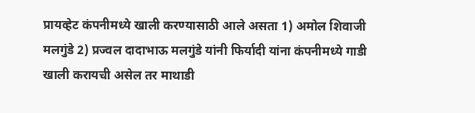प्रायव्हेट कंपनीमध्ये खाली करण्यासाठी आले असता 1) अमोल शिवाजी मलगुंडे 2) प्रज्वल दादाभाऊ मलगुंडे यांनी फिर्यादी यांना कंपनीमध्ये गाडी खाली करायची असेल तर माथाडी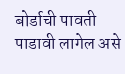बोर्डाची पावती पाडावी लागेल असे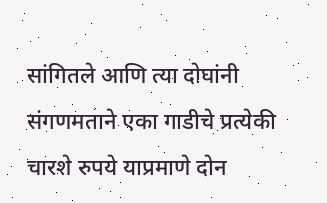सांगितले आणि त्या दोघांनी संगणमताने एका गाडीचे प्रत्येकी चारशे रुपये याप्रमाणे दोन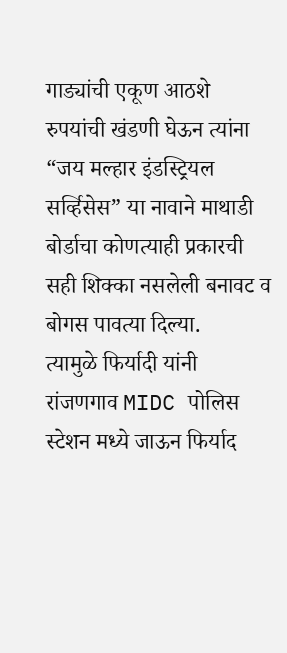गाड्यांची एकूण आठशे रुपयांची खंडणी घेऊन त्यांना “जय मल्हार इंडस्ट्रियल सर्व्हिसेस” या नावाने माथाडी बोर्डाचा कोणत्याही प्रकारची सही शिक्का नसलेली बनावट व बोगस पावत्या दिल्या.
त्यामुळे फिर्यादी यांनी रांजणगाव MIDC पोलिस स्टेशन मध्ये जाऊन फिर्याद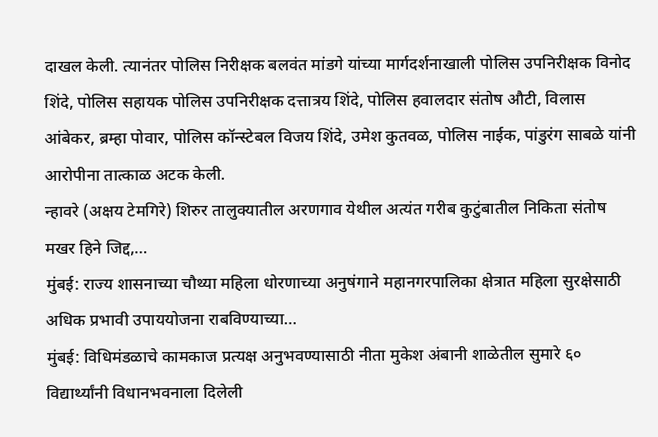दाखल केली. त्यानंतर पोलिस निरीक्षक बलवंत मांडगे यांच्या मार्गदर्शनाखाली पोलिस उपनिरीक्षक विनोद शिंदे, पोलिस सहायक पोलिस उपनिरीक्षक दत्तात्रय शिंदे, पोलिस हवालदार संतोष औटी, विलास आंबेकर, ब्रम्हा पोवार, पोलिस कॉन्स्टेबल विजय शिंदे, उमेश कुतवळ, पोलिस नाईक, पांडुरंग साबळे यांनी आरोपीना तात्काळ अटक केली.
न्हावरे (अक्षय टेमगिरे) शिरुर तालुक्यातील अरणगाव येथील अत्यंत गरीब कुटुंबातील निकिता संतोष मखर हिने जिद्द,…
मुंबई: राज्य शासनाच्या चौथ्या महिला धोरणाच्या अनुषंगाने महानगरपालिका क्षेत्रात महिला सुरक्षेसाठी अधिक प्रभावी उपाययोजना राबविण्याच्या…
मुंबई: विधिमंडळाचे कामकाज प्रत्यक्ष अनुभवण्यासाठी नीता मुकेश अंबानी शाळेतील सुमारे ६० विद्यार्थ्यांनी विधानभवनाला दिलेली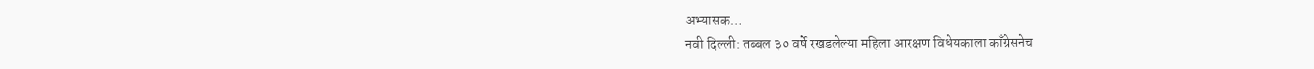अभ्यासक…
नवी दिल्ली: तब्बल ३० वर्षे रखडलेल्या महिला आरक्षण विधेयकाला काँग्रेसनेच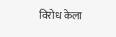विरोध केला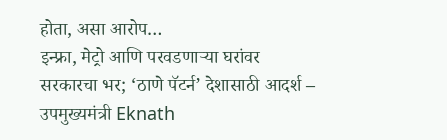होता, असा आरोप…
इन्फ्रा, मेट्रो आणि परवडणाऱ्या घरांवर सरकारचा भर; ‘ठाणे पॅटर्न’ देशासाठी आदर्श – उपमुख्यमंत्री Eknath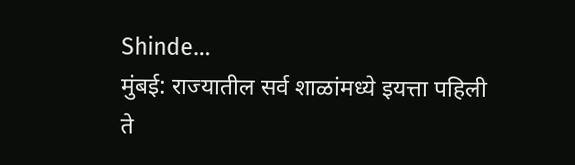Shinde…
मुंबई: राज्यातील सर्व शाळांमध्ये इयत्ता पहिली ते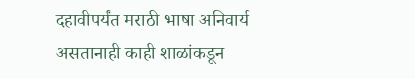दहावीपर्यंत मराठी भाषा अनिवार्य असतानाही काही शाळांकडून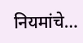नियमांचे…